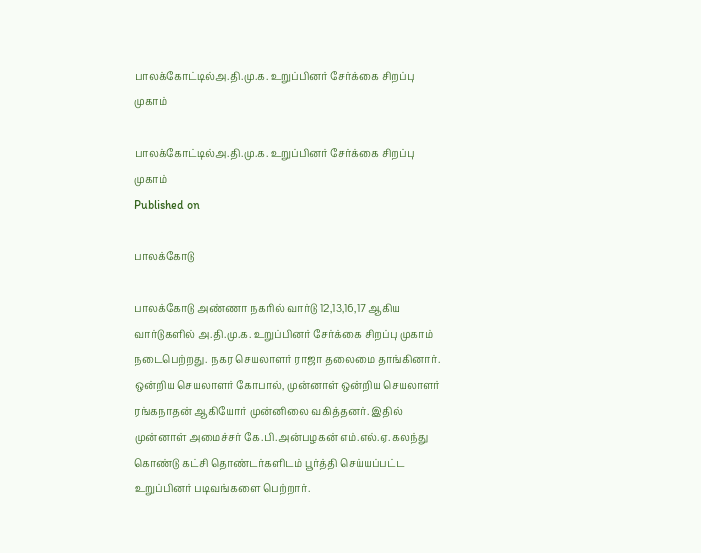பாலக்கோட்டில்அ.தி.மு.க. உறுப்பினர் சேர்க்கை சிறப்பு முகாம்

பாலக்கோட்டில்அ.தி.மு.க. உறுப்பினர் சேர்க்கை சிறப்பு முகாம்
Published on

பாலக்கோடு

பாலக்கோடு அண்ணா நகரில் வார்டு 12,13,16,17 ஆகிய வார்டுகளில் அ.தி.மு.க. உறுப்பினர் சேர்க்கை சிறப்பு முகாம் நடைபெற்றது. நகர செயலாளர் ராஜா தலைமை தாங்கினார். ஒன்றிய செயலாளர் கோபால், முன்னாள் ஒன்றிய செயலாளர் ரங்கநாதன் ஆகியோர் முன்னிலை வகித்தனர். இதில் முன்னாள் அமைச்சர் கே.பி.அன்பழகன் எம்.எல்.ஏ. கலந்து கொண்டு கட்சி தொண்டர்களிடம் பூர்த்தி செய்யப்பட்ட உறுப்பினர் படிவங்களை பெற்றார்.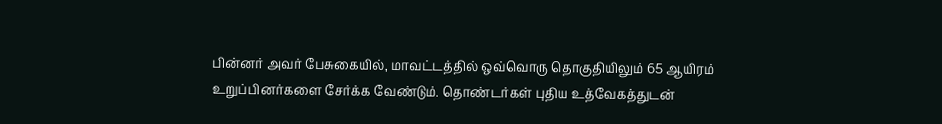பின்னர் அவர் பேசுகையில், மாவட்டத்தில் ஒவ்வொரு தொகுதியிலும் 65 ஆயிரம் உறுப்பினர்களை சேர்க்க வேண்டும். தொண்டர்கள் புதிய உத்வேகத்துடன்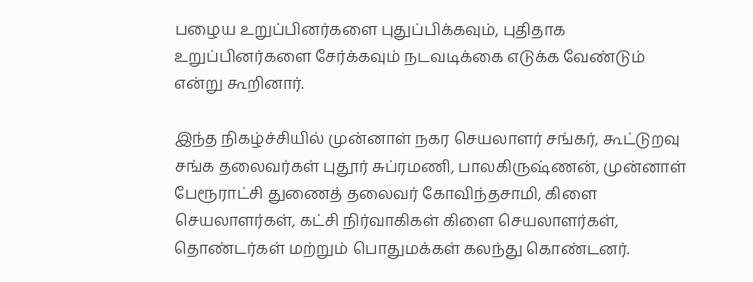பழைய உறுப்பினர்களை புதுப்பிக்கவும், புதிதாக உறுப்பினர்களை சேர்க்கவும் நடவடிக்கை எடுக்க வேண்டும் என்று கூறினார்.

இந்த நிகழ்ச்சியில் முன்னாள் நகர செயலாளர் சங்கர், கூட்டுறவு சங்க தலைவர்கள் புதூர் சுப்ரமணி, பாலகிருஷ்ணன், முன்னாள் பேரூராட்சி துணைத் தலைவர் கோவிந்தசாமி, கிளை செயலாளர்கள், கட்சி நிர்வாகிகள் கிளை செயலாளர்கள், தொண்டர்கள் மற்றும் பொதுமக்கள் கலந்து கொண்டனர்.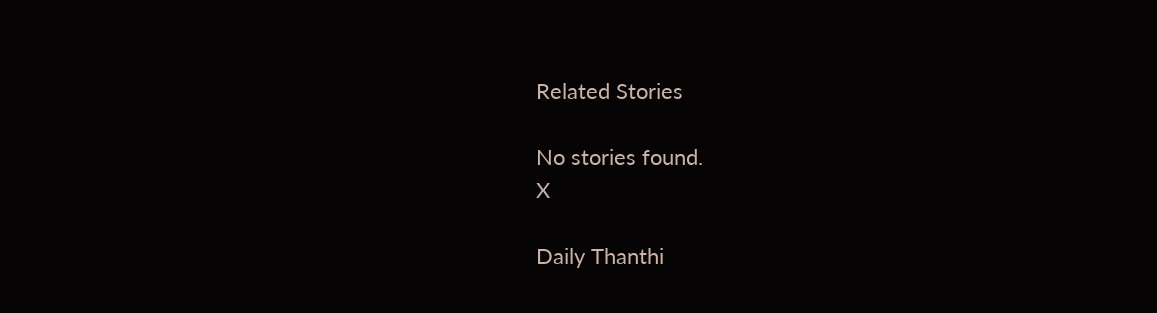Related Stories

No stories found.
X

Daily Thanthi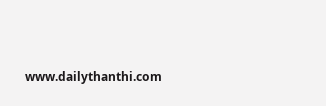www.dailythanthi.com